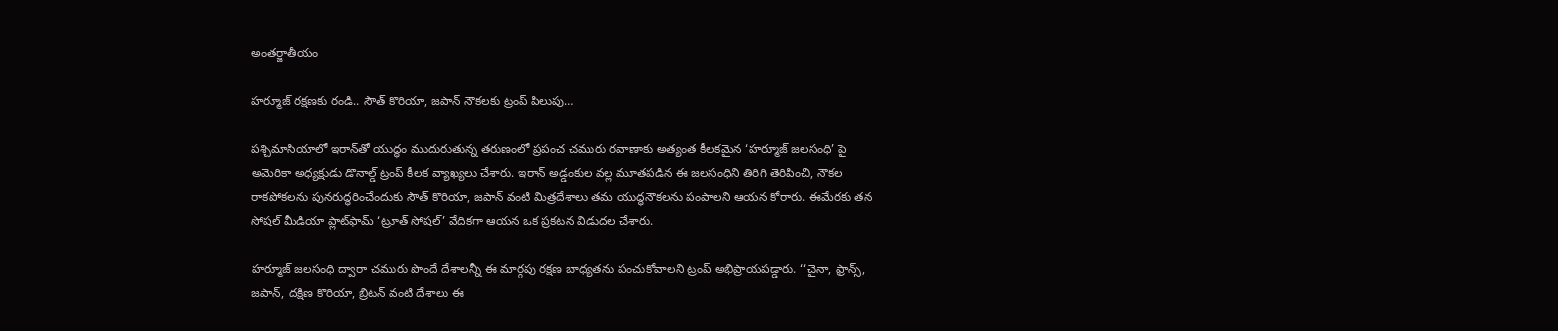అంతర్జాతీయం

హర్మూజ్ రక్షణకు రండి.. సౌత్ కొరియా, జపాన్ నౌకలకు ట్రంప్ పిలుపు…

పశ్చిమాసియాలో ఇరాన్‌తో యుద్ధం ముదురుతున్న తరుణంలో ప్రపంచ చమురు రవాణాకు అత్యంత కీలకమైన ‘హర్మూజ్ జలసంధి’ పై అమెరికా అధ్యక్షుడు డొనాల్డ్ ట్రంప్ కీలక వ్యాఖ్యలు చేశారు. ఇరాన్ అడ్డంకుల వల్ల మూతపడిన ఈ జలసంధిని తిరిగి తెరిపించి, నౌకల రాకపోకలను పునరుద్ధరించేందుకు సౌత్ కొరియా, జపాన్ వంటి మిత్రదేశాలు తమ యుద్ధనౌకలను పంపాలని ఆయన కోరారు. ఈమేరకు తన సోషల్ మీడియా ప్లాట్‌ఫామ్ ‘ట్రూత్ సోషల్’ వేదికగా ఆయన ఒక ప్రకటన విడుదల చేశారు.

హర్మూజ్ జలసంధి ద్వారా చమురు పొందే దేశాలన్నీ ఈ మార్గపు రక్షణ బాధ్యతను పంచుకోవాలని ట్రంప్ అభిప్రాయపడ్డారు. ‘‘చైనా, ఫ్రాన్స్, జపాన్, దక్షిణ కొరియా, బ్రిటన్ వంటి దేశాలు ఈ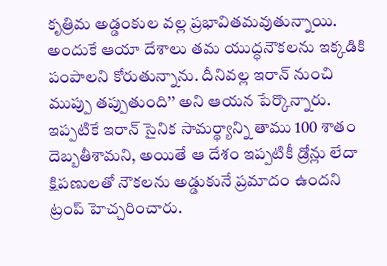కృత్రిమ అడ్డంకుల వల్ల ప్రభావితమవుతున్నాయి. అందుకే ఆయా దేశాలు తమ యుద్ధనౌకలను ఇక్కడికి పంపాలని కోరుతున్నాను. దీనివల్ల ఇరాన్ నుంచి ముప్పు తప్పుతుంది’’ అని ఆయన పేర్కొన్నారు. ఇప్పటికే ఇరాన్ సైనిక సామర్థ్యాన్ని తాము 100 శాతం దెబ్బతీశామని, అయితే ఆ దేశం ఇప్పటికీ డ్రోన్లు లేదా క్షిపణులతో నౌకలను అడ్డుకునే ప్రమాదం ఉందని ట్రంప్ హెచ్చరించారు.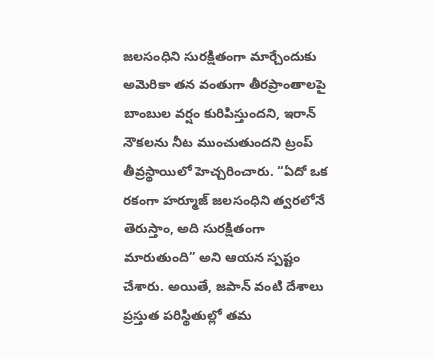జలసంధిని సురక్షితంగా మార్చేందుకు అమెరికా తన వంతుగా తీరప్రాంతాలపై బాంబుల వర్షం కురిపిస్తుందని, ఇరాన్ నౌకలను నీట ముంచుతుందని ట్రంప్ తీవ్రస్థాయిలో హెచ్చరించారు. “ఏదో ఒక రకంగా హర్మూజ్ జలసంధిని త్వరలోనే తెరుస్తాం, అది సురక్షితంగా మారుతుంది” అని ఆయన స్పష్టం చేశారు. అయితే, జపాన్ వంటి దేశాలు ప్రస్తుత పరిస్థితుల్లో తమ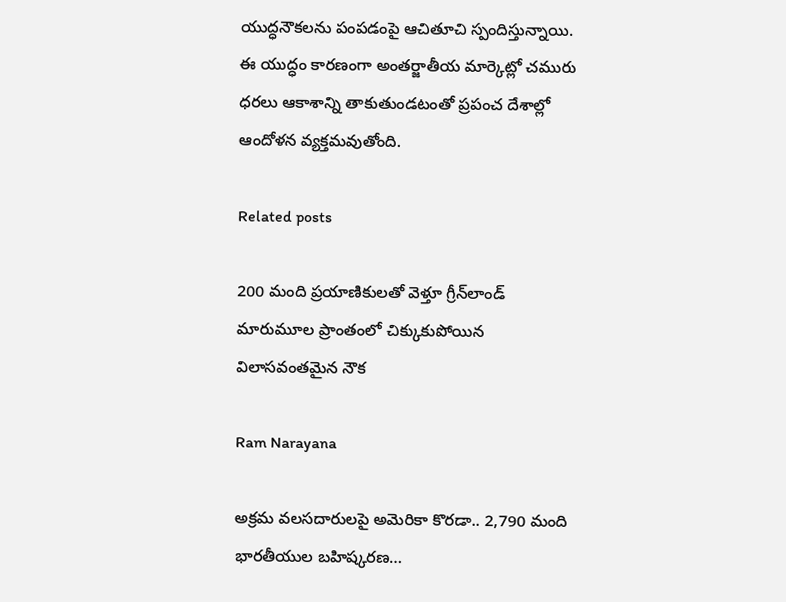యుద్ధనౌకలను పంపడంపై ఆచితూచి స్పందిస్తున్నాయి. ఈ యుద్ధం కారణంగా అంతర్జాతీయ మార్కెట్లో చమురు ధరలు ఆకాశాన్ని తాకుతుండటంతో ప్రపంచ దేశాల్లో ఆందోళన వ్యక్తమవుతోంది.

Related posts

200 మంది ప్రయాణికులతో వెళ్తూ గ్రీన్‌లాండ్ మారుమూల ప్రాంతంలో చిక్కుకుపోయిన విలాసవంతమైన నౌక

Ram Narayana

అక్రమ వలసదారులపై అమెరికా కొరడా.. 2,790 మంది భారతీయుల బహిష్కరణ…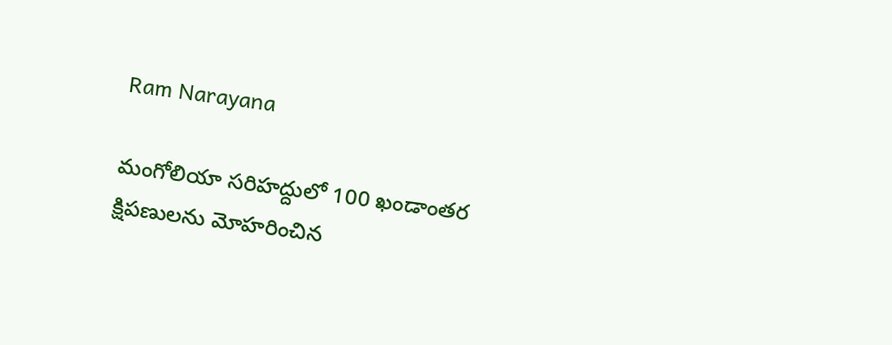Ram Narayana

మంగోలియా సరిహద్దులో 100 ఖండాంతర క్షిపణులను మోహరించిన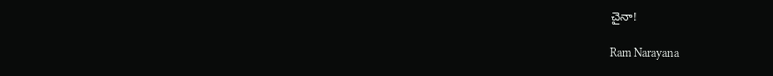చైనా!

Ram Narayana